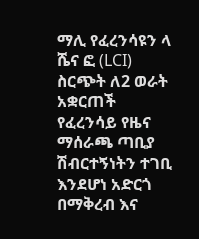ማሊ የፈረንሳዩን ላ ሼና ፎ (LCI) ስርጭት ለ2 ወራት አቋርጠች የፈረንሳይ የዜና ማሰራጫ ጣቢያ ሽብርተኝነትን ተገቢ እንደሆነ አድርጎ በማቅረብ እና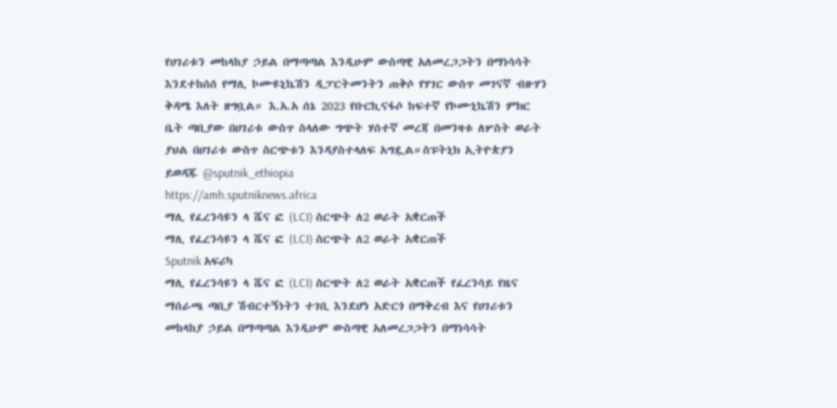የሀገሪቱን መከላከያ ኃይል በማጣጣል እንዲሁም ውስጣዊ አለመረጋጋትን በማነሳሳት እንደተከሰሰ የማሊ ኮሙዩኒኬሽን ዲፓርትመንትን ጠቅሶ የሃገር ውስጥ መገናኛ ብዙሃን ቅዳሜ እለት ዘግቧል። እ.አ.አ ሰኔ 2023 የቡርኪናፋሶ ከፍተኛ የኮሙኒኬሽን ምክር ቤት ጣቢያው በሀገሪቱ ውስጥ ስላለው ግጭት ሃሰተኛ መረጃ በመንዛቱ ለሦስት ወራት ያህል በሀገሪቱ ውስጥ ስርጭቱን እንዳያስተላለፍ አግዷል።ስፑትኒክ ኢትዮጵያን ይወዳጁ @sputnik_ethiopia
https://amh.sputniknews.africa
ማሊ የፈረንሳዩን ላ ሼና ፎ (LCI) ስርጭት ለ2 ወራት አቋርጠች
ማሊ የፈረንሳዩን ላ ሼና ፎ (LCI) ስርጭት ለ2 ወራት አቋርጠች
Sputnik አፍሪካ
ማሊ የፈረንሳዩን ላ ሼና ፎ (LCI) ስርጭት ለ2 ወራት አቋርጠች የፈረንሳይ የዜና ማሰራጫ ጣቢያ ሽብርተኝነትን ተገቢ እንደሆነ አድርጎ በማቅረብ እና የሀገሪቱን መከላከያ ኃይል በማጣጣል እንዲሁም ውስጣዊ አለመረጋጋትን በማነሳሳት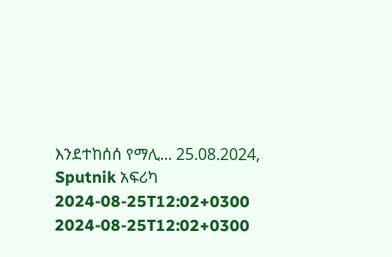እንደተከሰሰ የማሊ... 25.08.2024, Sputnik አፍሪካ
2024-08-25T12:02+0300
2024-08-25T12:02+0300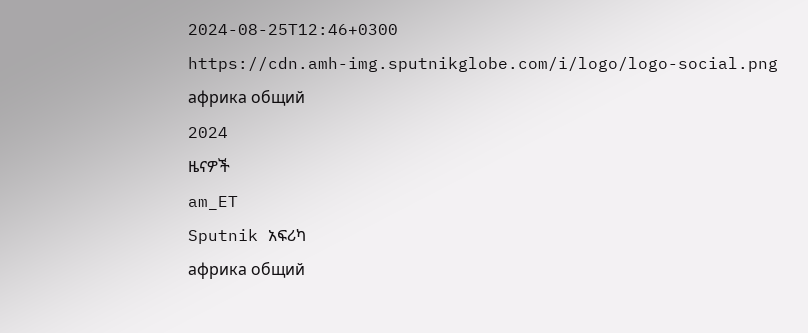2024-08-25T12:46+0300
https://cdn.amh-img.sputnikglobe.com/i/logo/logo-social.png
африка общий
2024
ዜናዎች
am_ET
Sputnik አፍሪካ
африка общий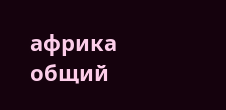африка общий